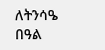ለትንሳዔ በዓል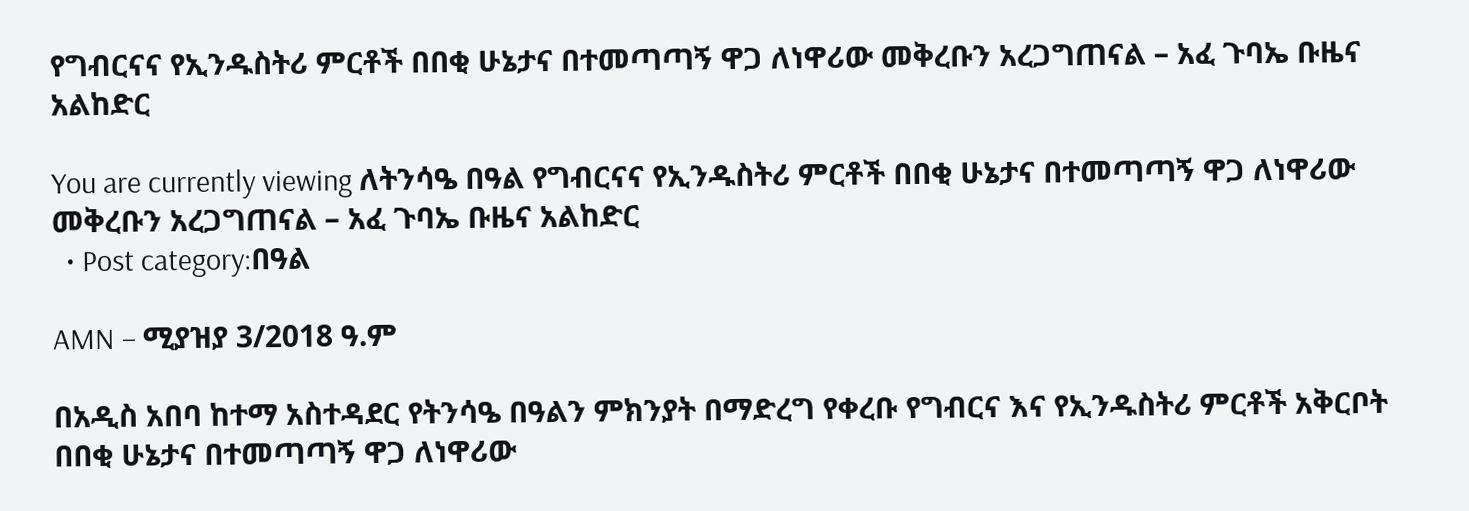የግብርናና የኢንዱስትሪ ምርቶች በበቂ ሁኔታና በተመጣጣኝ ዋጋ ለነዋሪው መቅረቡን አረጋግጠናል – አፈ ጉባኤ ቡዜና አልከድር

You are currently viewing ለትንሳዔ በዓል የግብርናና የኢንዱስትሪ ምርቶች በበቂ ሁኔታና በተመጣጣኝ ዋጋ ለነዋሪው መቅረቡን አረጋግጠናል – አፈ ጉባኤ ቡዜና አልከድር
  • Post category:በዓል

AMN – ሚያዝያ 3/2018 ዓ.ም

በአዲስ አበባ ከተማ አስተዳደር የትንሳዔ በዓልን ምክንያት በማድረግ የቀረቡ የግብርና እና የኢንዱስትሪ ምርቶች አቅርቦት በበቂ ሁኔታና በተመጣጣኝ ዋጋ ለነዋሪው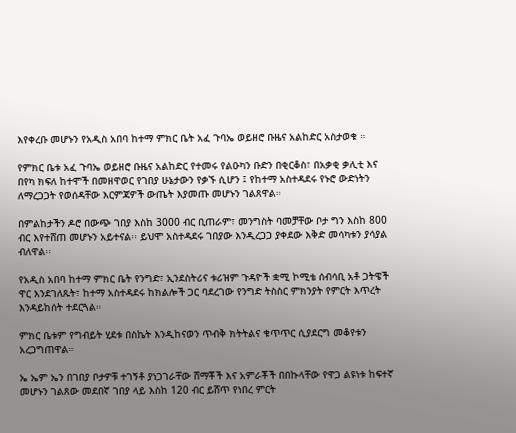እየቀረቡ መሆኑን የአዲስ አበባ ከተማ ምክር ቤት አፈ ጉባኤ ወይዘሮ ቡዜና አልከድር አስታወቁ ።

የምክር ቤቱ አፈ ጉባኤ ወይዘሮ ቡዜና አልከድር የተመሩ የልዑካን ቡድን በቂርቆስ፣ በአቃቂ ቃሊቲ እና በየካ ክፍለ ከተሞች በመዘዋወር የገበያ ሁኔታውን የቃኙ ሲሆን ፤ የከተማ አስተዳደሩ የኑሮ ውድነትን ለማረጋጋት የወሰዳቸው እርምጃዎች ውጤት እያመጡ መሆኑን ገልጸዋል።

በምልከታችን ዶሮ በውጭ ገበያ እስከ 3000 ብር ቢጠራም፣ መንግስት ባመቻቸው ቦታ ግን እስከ 800 ብር እየተሸጠ መሆኑን አይተናል፡፡ ይህሞ አስተዳደሩ ገበያው እንዲረጋጋ ያቀደው እቅድ መሳካቱን ያሳያል ብለዋል፡፡

የአዲስ አበባ ከተማ ምክር ቤት የንግድ፣ ኢንደስትሪና ቱሪዝም ጉዳዮች ቋሚ ኮሚቴ ሰብሳቢ አቶ ጋትዌች ዋር እንደገለጹት፣ ከተማ አስተዳደሩ ከክልሎች ጋር ባደረገው የንግድ ትስስር ምክንያት የምርት እጥረት እንዳይከሰት ተደርጓል።

ምክር ቤቱም የግብይት ሂደቱ በስኬት እንዲከናወን ጥብቅ ክትትልና ቁጥጥር ሲያደርግ መቆየቱን አረጋግጠዋል።

ኤ ኤም ኤን በገበያ ቦታዎቹ ተገኝቶ ያነጋገራቸው ሸማቾች እና አምራቾች በበኩላቸው የዋጋ ልዩነቱ ከፍተኛ መሆኑን ገልጸው መደበኛ ገበያ ላይ እስከ 120 ብር ይሸጥ የነበረ ምርት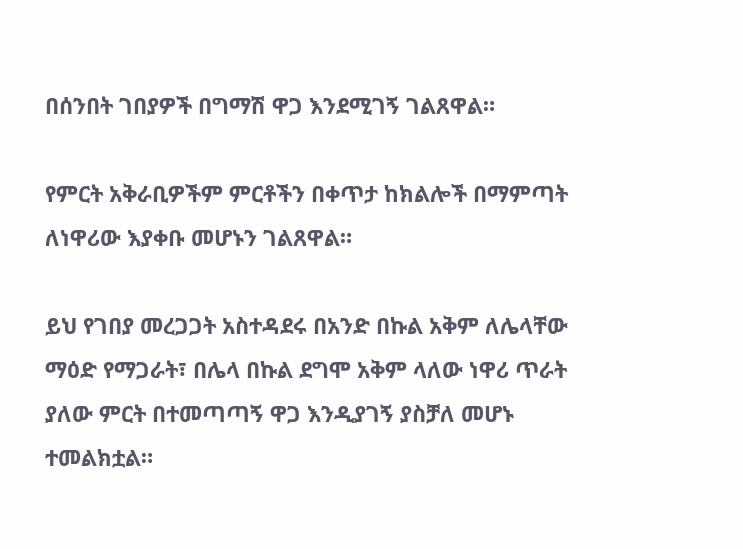በሰንበት ገበያዎች በግማሽ ዋጋ እንደሚገኝ ገልጸዋል።

የምርት አቅራቢዎችም ምርቶችን በቀጥታ ከክልሎች በማምጣት ለነዋሪው እያቀቡ መሆኑን ገልጸዋል።

ይህ የገበያ መረጋጋት አስተዳደሩ በአንድ በኩል አቅም ለሌላቸው ማዕድ የማጋራት፣ በሌላ በኩል ደግሞ አቅም ላለው ነዋሪ ጥራት ያለው ምርት በተመጣጣኝ ዋጋ እንዲያገኝ ያስቻለ መሆኑ ተመልክቷል።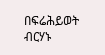በፍሬሕይወት ብርሃኑ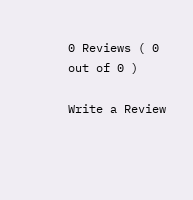0 Reviews ( 0 out of 0 )

Write a Review